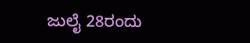ಜುಲೈ 28ರಂದು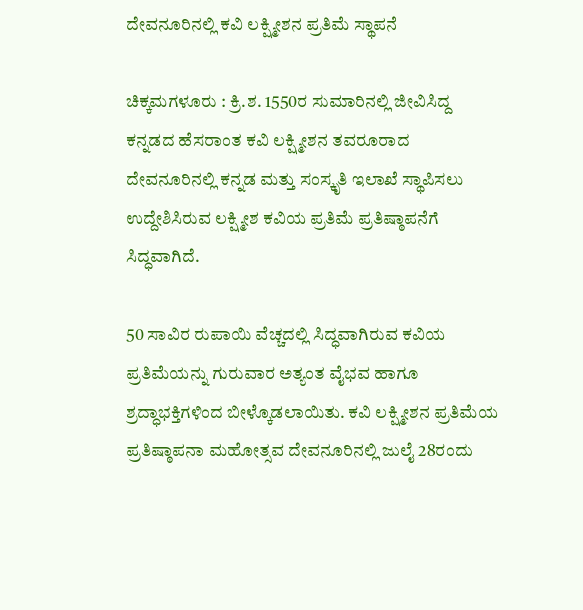ದೇವನೂರಿನಲ್ಲಿ ಕವಿ ಲಕ್ಷ್ಮೀಶನ ಪ್ರತಿಮೆ ಸ್ಥಾಪನೆ

ಚಿಕ್ಕಮಗಳೂರು : ಕ್ರಿ.ಶ. 1550ರ ಸುಮಾರಿನಲ್ಲಿ ಜೀವಿಸಿದ್ದ ಕನ್ನಡದ ಹೆಸರಾಂತ ಕವಿ ಲಕ್ಷ್ಮೀಶನ ತವರೂರಾದ ದೇವನೂರಿನಲ್ಲಿ ಕನ್ನಡ ಮತ್ತು ಸಂಸ್ಕೃತಿ ಇಲಾಖೆ ಸ್ಥಾಪಿಸಲು ಉದ್ದೇಶಿಸಿರುವ ಲಕ್ಷ್ಮೀಶ ಕವಿಯ ಪ್ರತಿಮೆ ಪ್ರತಿಷ್ಠಾಪನೆಗೆ ಸಿದ್ಧವಾಗಿದೆ.

50 ಸಾವಿರ ರುಪಾಯಿ ವೆಚ್ಚದಲ್ಲಿ ಸಿದ್ಧವಾಗಿರುವ ಕವಿಯ ಪ್ರತಿಮೆಯನ್ನು ಗುರುವಾರ ಅತ್ಯಂತ ವೈಭವ ಹಾಗೂ ಶ್ರದ್ಧಾಭಕ್ತಿಗಳಿಂದ ಬೀಳ್ಕೊಡಲಾಯಿತು. ಕವಿ ಲಕ್ಷ್ಮೀಶನ ಪ್ರತಿಮೆಯ ಪ್ರತಿಷ್ಠಾಪನಾ ಮಹೋತ್ಸವ ದೇವನೂರಿನಲ್ಲಿ ಜುಲೈ 28ರಂದು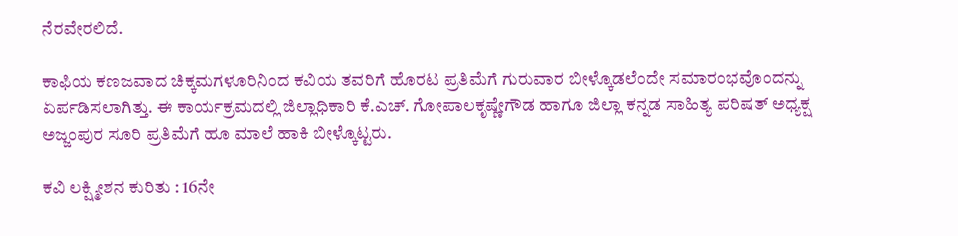ನೆರವೇರಲಿದೆ.

ಕಾಫಿಯ ಕಣಜವಾದ ಚಿಕ್ಕಮಗಳೂರಿನಿಂದ ಕವಿಯ ತವರಿಗೆ ಹೊರಟ ಪ್ರತಿಮೆಗೆ ಗುರುವಾರ ಬೀಳ್ಕೊಡಲೆಂದೇ ಸಮಾರಂಭವೊಂದನ್ನು ಏರ್ಪಡಿಸಲಾಗಿತ್ತು. ಈ ಕಾರ್ಯಕ್ರಮದಲ್ಲಿ ಜಿಲ್ಲಾಧಿಕಾರಿ ಕೆ.ಎಚ್‌. ಗೋಪಾಲಕೃಷ್ಣೇಗೌಡ ಹಾಗೂ ಜಿಲ್ಲಾ ಕನ್ನಡ ಸಾಹಿತ್ಯ ಪರಿಷತ್‌ ಅಧ್ಯಕ್ಷ ಅಜ್ಜಂಪುರ ಸೂರಿ ಪ್ರತಿಮೆಗೆ ಹೂ ಮಾಲೆ ಹಾಕಿ ಬೀಳ್ಕೊಟ್ಟರು.

ಕವಿ ಲಕ್ಷ್ಮೀಶನ ಕುರಿತು : 16ನೇ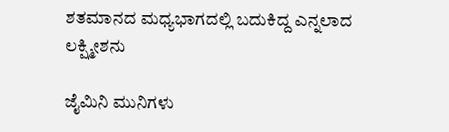ಶತಮಾನದ ಮಧ್ಯಭಾಗದಲ್ಲಿ ಬದುಕಿದ್ದ ಎನ್ನಲಾದ ಲಕ್ಷ್ಮೀಶನು

ಜೈಮಿನಿ ಮುನಿಗಳು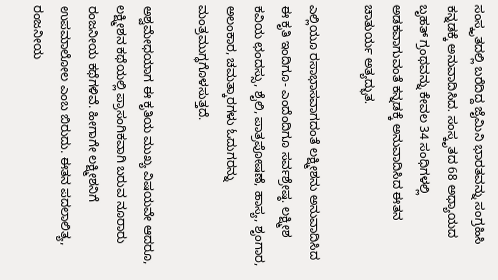ಸಂಸ್ಕೃತದಲ್ಲಿ ಬರೆದಿದ್ದ ಜೈಮಿನಿ ಭಾರತವನ್ನು ಸಂಗ್ರಹಿಸಿ ಕನ್ನಡಕ್ಕೆ ಅನುವಾದಿಸಿದ. ಸಂಸ್ಕೃತದ 68 ಅಧ್ಯಾಯದ ಬೃಹತ್‌ ಗ್ರಂಥವನ್ನು ಕೇವಲ 34 ಸಂಧಿಗಳಲ್ಲಿ ಅಡಕವಾಗುವಂತೆ ಕನ್ನಡಕ್ಕೆ ಅನುವಾದಿಸಿದ ಈತನ ಚಾತುರ್ಯ ಅತ್ಯದ್ಭುತ.

ಎಲ್ಲಿಯೂ ರಸಾಭಾಸವಾಗದಂತೆ ಲಕ್ಷ್ಮೀಶನು ಅನುವಾದಿಸಿದ ಈ ಕೃತಿ ಇಂದಿಗೂ- ಎಂದೆಂದಿಗೂ ಸರ್ವಶ್ರೇಷ್ಠ. ಲಕ್ಷ್ಮೀಶ ಕವಿಯ ಛಂದಸ್ಸು, ಶೈಲಿ, ಪಾತ್ರಪೋಷಣೆ, ಹಾಸ್ಯ, ಶೃಂಗಾರ, ಅಲಂಕಾರ, ಚಮತ್ಕಾರಗಳು ಓದುಗರನ್ನು ಮಂತ್ರಮುಗ್ಧಗೊಳಸುತ್ತದೆ.

ಅಶ್ವಮೇಧಯಾಗ ಈ ಕೃತಿಯ ಮುಖ್ಯ ವಿಷಯವೇ ಆದರೂ, ಲಕ್ಷ್ಮೀಶನ ಕಥೆಯಲ್ಲಿ ಪ್ರಾಸಂಗಿಕವಾಗಿ ಬರುವ ನೂರಾರು ರಂಜನೀಯ ಕಥೆಗಳಿವೆ. ಹೀಗಾಗೇ ಲಕ್ಷ್ಮೀಶನಿಗೆ ಉಪಮಾಲೋಲ ಎಂಬ ಬಿರುದು. ಈತನ ಪದಲಾಲಿತ್ಯ, ರಂಜನೀಯ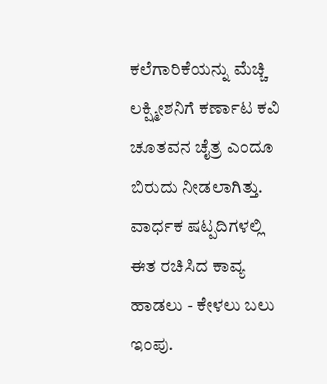ಕಲೆಗಾರಿಕೆಯನ್ನು ಮೆಚ್ಚಿ ಲಕ್ಷ್ಮೀಶನಿಗೆ ಕರ್ಣಾಟ ಕವಿ ಚೂತವನ ಚೈತ್ರ ಎಂದೂ ಬಿರುದು ನೀಡಲಾಗಿತ್ತು. ವಾರ್ಧಕ ಷಟ್ಪದಿಗಳಲ್ಲಿ ಈತ ರಚಿಸಿದ ಕಾವ್ಯ ಹಾಡಲು - ಕೇಳಲು ಬಲು ಇಂಪು.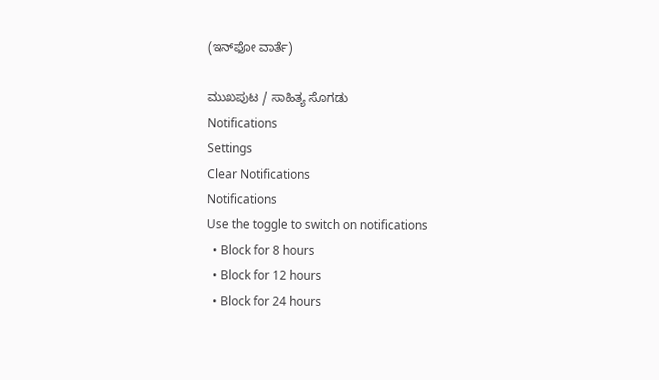(ಇನ್‌ಫೋ ವಾರ್ತೆ)

ಮುಖಪುಟ / ಸಾಹಿತ್ಯ ಸೊಗಡು
Notifications
Settings
Clear Notifications
Notifications
Use the toggle to switch on notifications
  • Block for 8 hours
  • Block for 12 hours
  • Block for 24 hours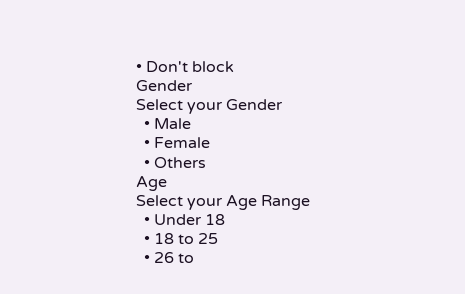• Don't block
Gender
Select your Gender
  • Male
  • Female
  • Others
Age
Select your Age Range
  • Under 18
  • 18 to 25
  • 26 to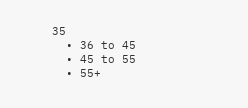35
  • 36 to 45
  • 45 to 55
  • 55+